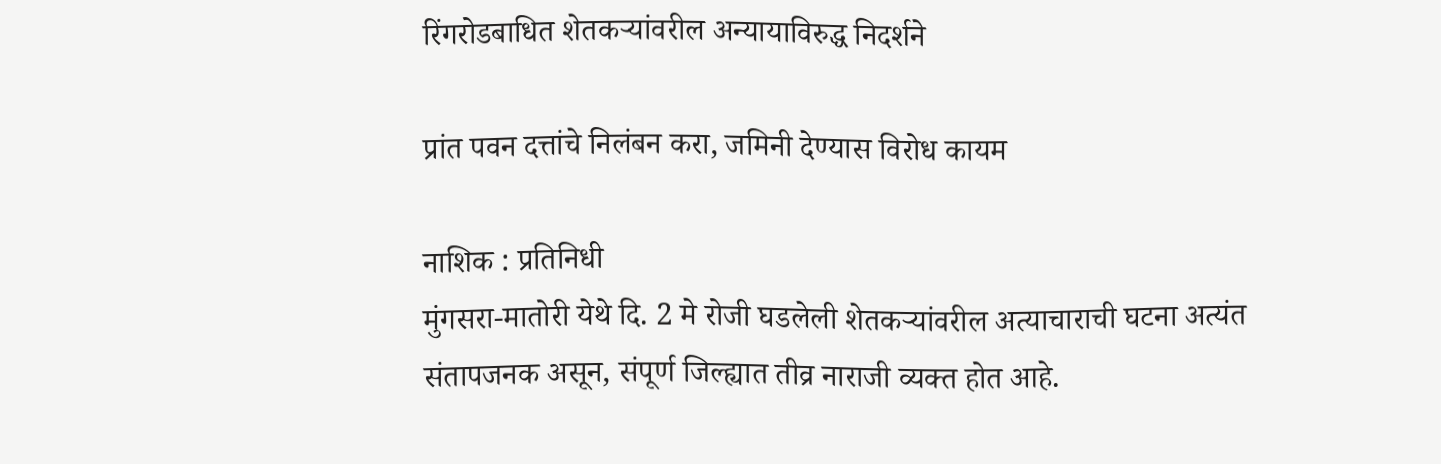रिंगरोडबाधित शेतकर्‍यांवरील अन्यायाविरुद्ध निदर्शने

प्रांत पवन दत्तांचे निलंबन करा, जमिनी देण्यास विरोध कायम

नाशिक : प्रतिनिधी
मुंगसरा-मातोरी येथे दि. 2 मे रोजी घडलेली शेतकर्‍यांवरील अत्याचाराची घटना अत्यंत संतापजनक असून, संपूर्ण जिल्ह्यात तीव्र नाराजी व्यक्त होत आहे.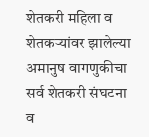शेतकरी महिला व शेतकर्‍यांवर झालेल्या अमानुष वागणुकीचा सर्व शेतकरी संघटना व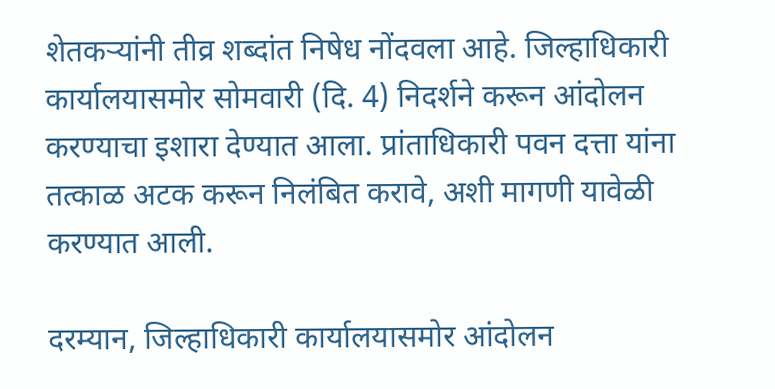शेतकर्‍यांनी तीव्र शब्दांत निषेध नोंदवला आहे. जिल्हाधिकारी कार्यालयासमोर सोमवारी (दि. 4) निदर्शने करून आंदोलन करण्याचा इशारा देण्यात आला. प्रांताधिकारी पवन दत्ता यांना तत्काळ अटक करून निलंबित करावे, अशी मागणी यावेळी करण्यात आली.

दरम्यान, जिल्हाधिकारी कार्यालयासमोर आंदोलन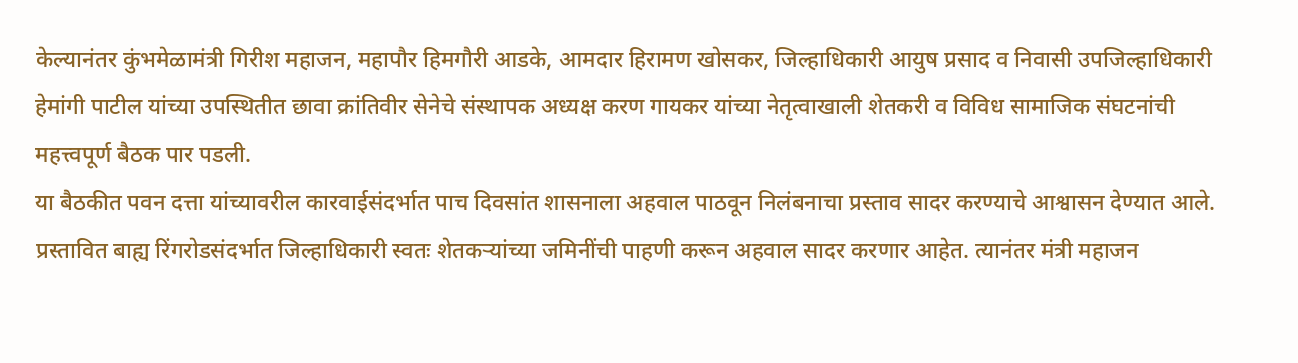केल्यानंतर कुंभमेळामंत्री गिरीश महाजन, महापौर हिमगौरी आडके, आमदार हिरामण खोसकर, जिल्हाधिकारी आयुष प्रसाद व निवासी उपजिल्हाधिकारी हेमांगी पाटील यांच्या उपस्थितीत छावा क्रांतिवीर सेनेचे संस्थापक अध्यक्ष करण गायकर यांच्या नेतृत्वाखाली शेतकरी व विविध सामाजिक संघटनांची महत्त्वपूर्ण बैठक पार पडली.
या बैठकीत पवन दत्ता यांच्यावरील कारवाईसंदर्भात पाच दिवसांत शासनाला अहवाल पाठवून निलंबनाचा प्रस्ताव सादर करण्याचे आश्वासन देण्यात आले. प्रस्तावित बाह्य रिंगरोडसंदर्भात जिल्हाधिकारी स्वतः शेतकर्‍यांच्या जमिनींची पाहणी करून अहवाल सादर करणार आहेत. त्यानंतर मंत्री महाजन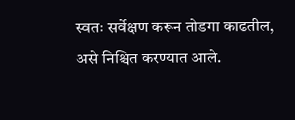स्वतः सर्वेक्षण करून तोडगा काढतील, असे निश्चित करण्यात आले.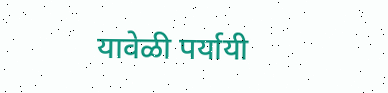यावेळी पर्यायी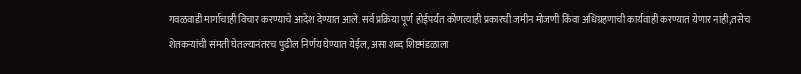गवळवाडी मार्गाचाही विचार करण्याचे आदेश देण्यात आले. सर्व प्रक्रिया पूर्ण होईपर्यंत कोणत्याही प्रकारची जमीन मोजणी किंवा अधिग्रहणाची कार्यवाही करण्यात येणार नाही,तसेच शेतकर्‍यांची संमती घेतल्यानंतरच पुढील निर्णय घेण्यात येईल, असा शब्द शिष्टमंडळाला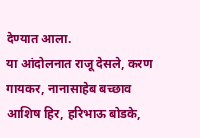देण्यात आला.
या आंदोलनात राजू देसले, करण गायकर, नानासाहेब बच्छाव आशिष हिर, हरिभाऊ बोडके,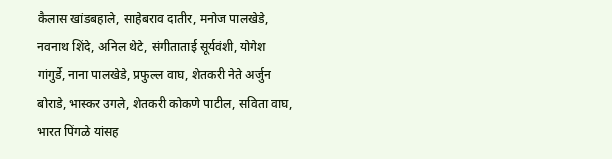कैलास खांडबहाले, साहेबराव दातीर, मनोज पालखेडे, नवनाथ शिंदे, अनिल थेटे, संगीताताई सूर्यवंशी, योगेश गांगुर्डे, नाना पालखेडे, प्रफुल्ल वाघ, शेतकरी नेते अर्जुन बोराडे, भास्कर उगले, शेतकरी कोकणे पाटील, सविता वाघ, भारत पिंगळे यांसह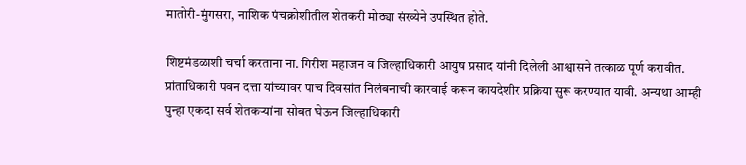मातोरी-मुंगसरा, नाशिक पंचक्रोशीतील शेतकरी मोठ्या संख्येने उपस्थित होते.

शिष्टमंडळाशी चर्चा करताना ना. गिरीश महाजन व जिल्हाधिकारी आयुष प्रसाद यांनी दिलेली आश्वासने तत्काळ पूर्ण करावीत. प्रांताधिकारी पवन दत्ता यांच्यावर पाच दिवसांत निलंबनाची कारवाई करून कायदेशीर प्रक्रिया सुरू करण्यात यावी. अन्यथा आम्ही पुन्हा एकदा सर्व शेतकर्‍यांना सोबत घेऊन जिल्हाधिकारी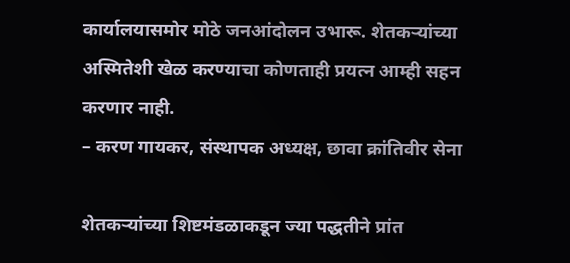कार्यालयासमोर मोठे जनआंदोलन उभारू. शेतकर्‍यांच्या अस्मितेशी खेळ करण्याचा कोणताही प्रयत्न आम्ही सहन करणार नाही.
– करण गायकर, संस्थापक अध्यक्ष, छावा क्रांतिवीर सेना

शेतकर्‍यांच्या शिष्टमंडळाकडून ज्या पद्धतीने प्रांत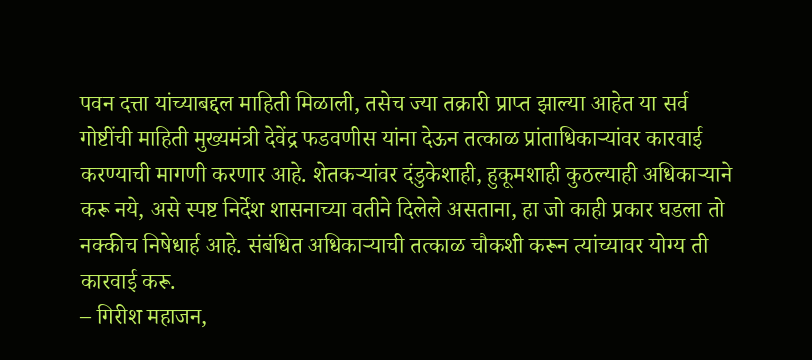पवन दत्ता यांच्याबद्दल माहिती मिळाली, तसेच ज्या तक्रारी प्राप्त झाल्या आहेत या सर्व गोष्टींची माहिती मुख्यमंत्री देवेंद्र फडवणीस यांना देऊन तत्काळ प्रांताधिकार्‍यांवर कारवाई करण्याची मागणी करणार आहे. शेतकर्‍यांवर दंडुकेशाही, हुकूमशाही कुठल्याही अधिकार्‍याने करू नये, असे स्पष्ट निर्देश शासनाच्या वतीने दिलेले असताना, हा जो काही प्रकार घडला तो नक्कीच निषेधार्ह आहे. संबंधित अधिकार्‍याची तत्काळ चौकशी करून त्यांच्यावर योग्य ती कारवाई करू.
– गिरीश महाजन,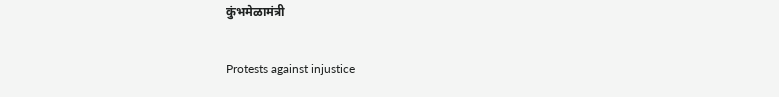कुंभमेळामंत्री

Protests against injustice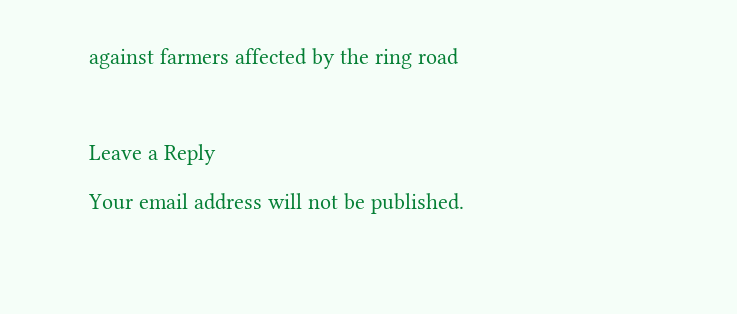against farmers affected by the ring road



Leave a Reply

Your email address will not be published.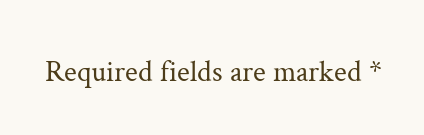Required fields are marked *